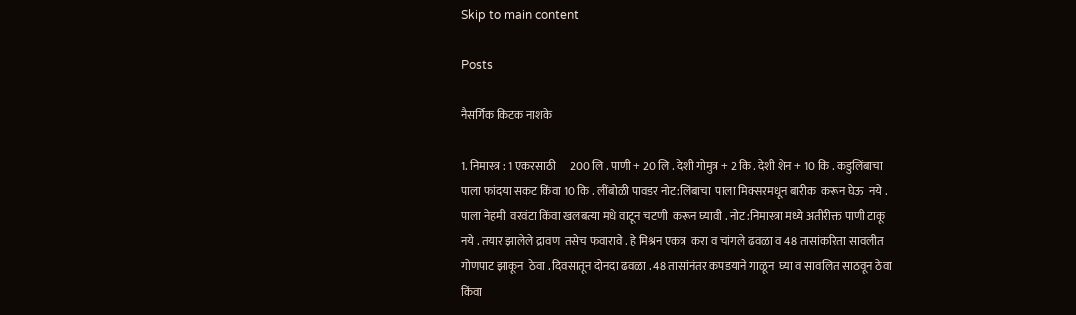Skip to main content

Posts

नैसर्गिक किटक नाशके

1. निमास्त्र : 1 एकरसाठी      200 लि . पाणी + 20 लि . देशी गोमुत्र + 2 कि . देशी शेन + 10 कि . कडुलिंबाचा पाला फांदया सकट किंवा 10 कि . लींबोळी पावडर नोट:लिंबाचा  पाला मिक्सरमधून बारीक  करून घेऊ  नये . पाला नेहमी  वरवंटा किंवा खलबत्या मधे वाटून चटणी  करून घ्यावी . नोट :निमास्त्रा मध्ये अतीरीक्त पाणी टाकू नये . तयार झालेले द्रावण  तसेच फवारावे . हे मिश्रन एकत्र  करा व चांगले ढवळा व 48 तासांकरिता सावलीत गोणपाट झाकून  ठेवा . दिवसातून दोनदा ढवळा . 48 तासांनंतर कपडयाने गाळून  घ्या व सावलित साठवून ठेवा किंवा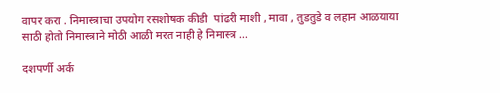वापर करा . निमास्त्राचा उपयोग रसशोषक कीडी  पांढरी माशी , मावा , तुडतुडे व लहान आळयाया साठी होतो निमास्त्राने मोठी आळी मरत नाही हे निमास्त्र ...

दशपर्णी अर्क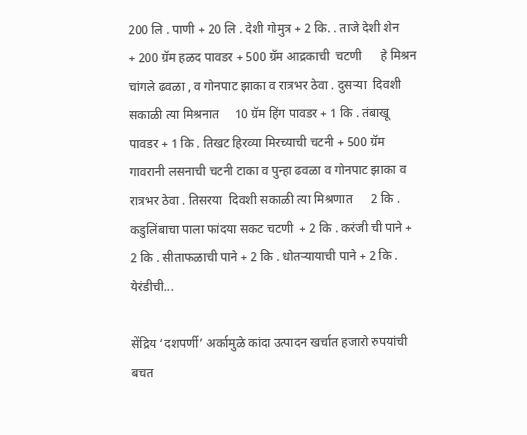200 लि . पाणी + 20 लि . देशी गोमुत्र + 2 कि. . ताजे देशी शेन          + 200 ग्रॅम हळद पावडर + 500 ग्रॅम आद्रकाची  चटणी      हे मिश्रन चांगले ढवळा , व गोनपाट झाका व रात्रभर ठेवा . दुसऱ्या  दिवशी सकाळी त्या मिश्रनात     10 ग्रॅम हिंग पावडर + 1 कि . तंबाखू पावडर + 1 कि . तिखट हिरव्या मिरच्याची चटनी + 500 ग्रॅम गावरानी लसनाची चटनी टाका व पुन्हा ढवळा व गोनपाट झाका व रात्रभर ठेवा . तिसरया  दिवशी सकाळी त्या मिश्रणात      2 कि . कडुलिंबाचा पाला फांदया सकट चटणी  + 2 कि . करंजी ची पाने +      2 कि . सीताफळाची पाने + 2 कि . धोतऱ्यायाची पाने + 2 कि . येरंडीची...

सेंद्रिय ‘दशपर्णी’ अर्कामुळे कांदा उत्पादन खर्चात हजारो रुपयांची बचत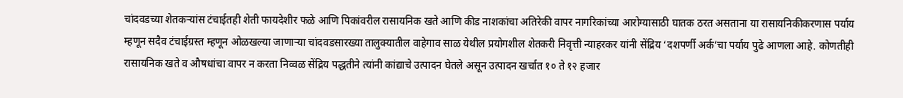चांदवडच्या शेतकऱ्यांस टंचाईतही शेती फायदेशीर फळे आणि पिकांवरील रासायनिक खते आणि कीड नाशकांचा अतिरेकी वापर नागरिकांच्या आरोग्यासाठी घातक ठरत असताना या रासायनिकीकरणास पर्याय म्हणून सदैव टंचाईग्रस्त म्हणून ओळखल्या जाणाऱ्या चांदवडसारख्या तालुक्यातील वाहेगाव साळ येथील प्रयोगशील शेतकरी निवृत्ती न्याहरकर यांनी सेंद्रिय ‘दशपर्णी अर्क’चा पर्याय पुढे आणला आहे. कोणतीही रासायनिक खते व औषधांचा वापर न करता निव्वळ सेंद्रिय पद्धतीने त्यांनी कांद्याचे उत्पादन घेतले असून उत्पादन खर्चात १० ते १२ हजार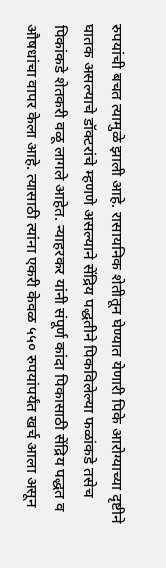रुपयांची बचत त्यामुळे झाली आहे. रासायनिक शेतीतून घेण्यात येणारी पिके आरोग्याच्या दृष्टीने घातक असल्याचे डॉक्टरांचे म्हणणे असल्याने सेंद्रिय पद्धतीने पिकविलेल्या फळांकडे तसेच पिकांकडे शेतकरी वळू लागले आहेत. न्याहरकर यांनी संपूर्ण कांदा पिकासाठी सेंद्रिय पद्धत व औषधांचा वापर केला आहे. त्यासाठी त्यांना एकरी केवळ ५५० रुपयांपर्यंत खर्च आला असून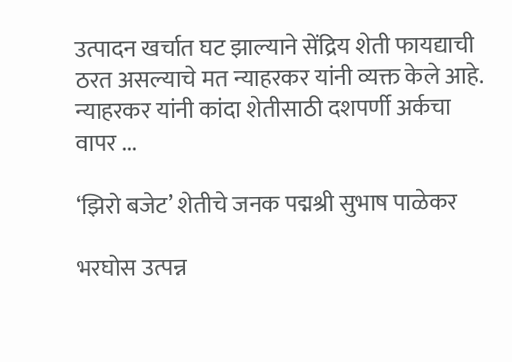उत्पादन खर्चात घट झाल्याने सेंद्रिय शेती फायद्याची ठरत असल्याचे मत न्याहरकर यांनी व्यक्त केले आहे. न्याहरकर यांनी कांदा शेतीसाठी दशपर्णी अर्कचा वापर ...

‘झिरो बजेट’ शेतीचे जनक पद्मश्री सुभाष पाळेकर

भरघोस उत्पन्न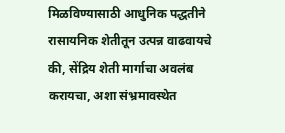मिळविण्यासाठी आधुनिक पद्धतीने रासायनिक शेतीतून उत्पन्न वाढवायचे की, सेंद्रिय शेती मार्गाचा अवलंब करायचा, अशा संभ्रमावस्थेत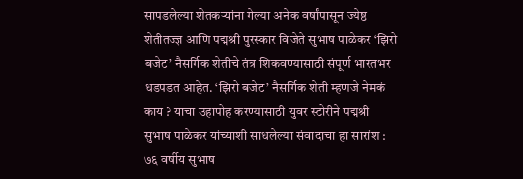सापडलेल्या शेतकऱ्यांना गेल्या अनेक वर्षांपासून ज्येष्ठ शेतीतज्ज्ञ आणि पद्मश्री पुरस्कार विजेते सुभाष पाळेकर ‘झिरो बजेट’ नैसर्गिक शेतीचे तंत्र शिकवण्यासाठी संपूर्ण भारतभर धडपडत आहेत. ‘झिरो बजेट’ नैसर्गिक शेती म्हणजे नेमकं काय ? याचा उहापोह करण्यासाठी युवर स्टोरीने पद्मश्री सुभाष पाळेकर यांच्याशी साधलेल्या संवादाचा हा सारांश : ७६ वर्षीय सुभाष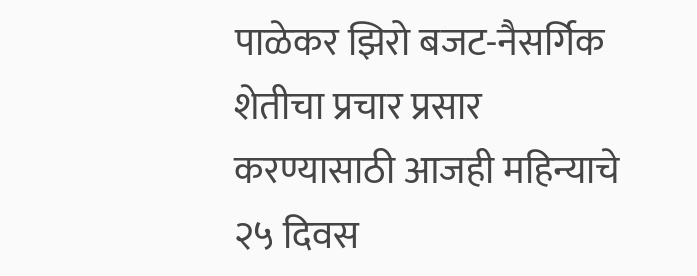पाळेकर झिरो बजट-नैसर्गिक शेतीचा प्रचार प्रसार करण्यासाठी आजही महिन्याचे २५ दिवस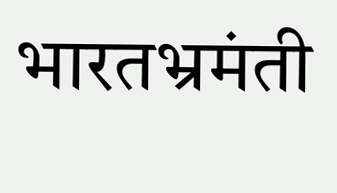भारतभ्रमंती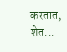करतात, शेत...